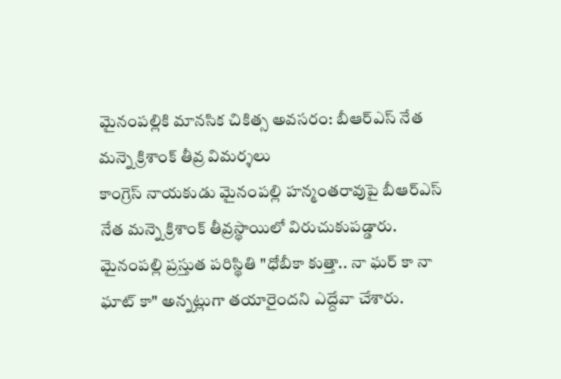మైనంపల్లికి మానసిక చికిత్స అవసరం: బీఆర్ఎస్ నేత మన్నె క్రిశాంక్ తీవ్ర విమర్శలు
కాంగ్రెస్ నాయకుడు మైనంపల్లి హన్మంతరావుపై బీఆర్ఎస్ నేత మన్నె క్రిశాంక్ తీవ్రస్థాయిలో విరుచుకుపడ్డారు. మైనంపల్లి ప్రస్తుత పరిస్థితి "ధోబీకా కుత్తా.. నా ఘర్ కా నా ఘాట్ కా" అన్నట్లుగా తయారైందని ఎద్దేవా చేశారు.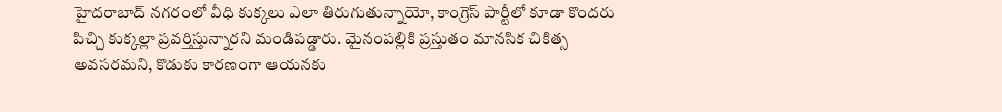హైదరాబాద్ నగరంలో వీధి కుక్కలు ఎలా తిరుగుతున్నాయో, కాంగ్రెస్ పార్టీలో కూడా కొందరు పిచ్చి కుక్కల్లా ప్రవర్తిస్తున్నారని మండిపడ్డారు. మైనంపల్లికి ప్రస్తుతం మానసిక చికిత్స అవసరమని, కొడుకు కారణంగా ఆయనకు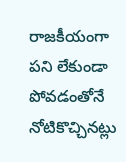రాజకీయంగా పని లేకుండా పోవడంతోనే నోటికొచ్చినట్లు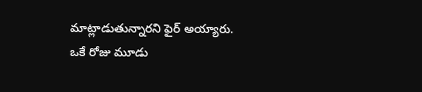మాట్లాడుతున్నారని ఫైర్ అయ్యారు. ఒకే రోజు మూడు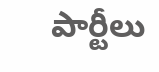పార్టీలు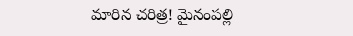మారిన చరిత్ర! మైనంపల్లి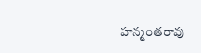హన్మంతరావు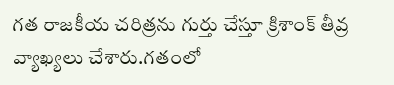గత రాజకీయ చరిత్రను గుర్తు చేస్తూ క్రిశాంక్ తీవ్ర వ్యాఖ్యలు చేశారు.గతంలో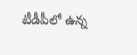టీడీపీలో ఉన్న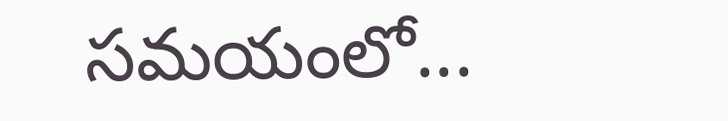సమయంలో...